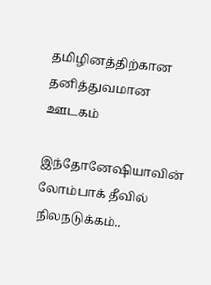தமிழினத்திற்கான தனித்துவமான ஊடகம்

இந்தோனேஷியாவின் லோம்பாக் தீவில் நிலநடுக்கம்..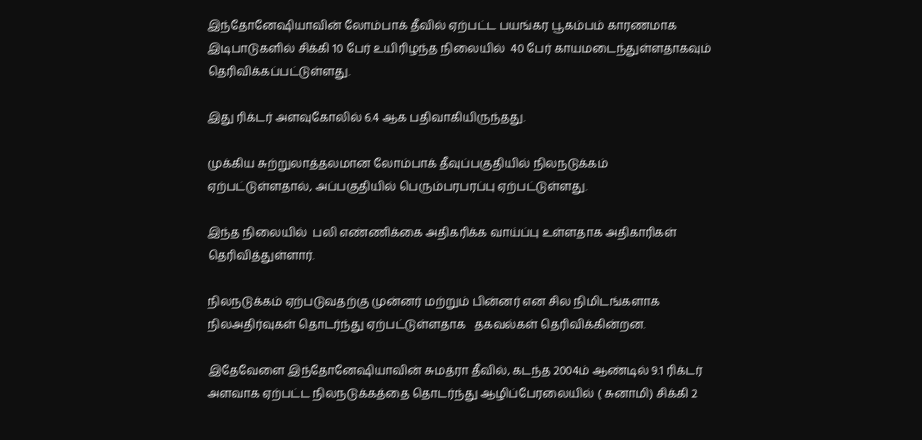இந்தோனேஷியாவின் லோம்பாக் தீவில் ஏற்பட்ட பயங்கர பூகம்பம் காரணமாக இடிபாடுகளில் சிக்கி 10 பேர் உயிரிழந்த நிலையில்  40 பேர் காயமடைந்துள்ளதாகவும் தெரிவிக்கப்பட்டுள்ளது.

இது ரிக்டர் அளவுகோலில் 6.4 ஆக பதிவாகியிருந்தது.

முக்கிய சுற்றுலாத்தலமான லோம்பாக் தீவுப்பகுதியில் நிலநடுக்கம் ஏற்பட்டுள்ளதால், அப்பகுதியில் பெரும்பரபரப்பு ஏற்பட்டுள்ளது.

இந்த நிலையில்  பலி எண்ணிக்கை அதிகரிக்க வாய்ப்பு உள்ளதாக அதிகாரிகள் தெரிவித்துள்ளார்.

நிலநடுக்கம் ஏற்படுவதற்கு முன்னர் மற்றும் பின்னர் என சில நிமிடங்களாக நிலஅதிர்வுகள் தொடர்ந்து ஏற்பட்டுள்ளதாக   தகவல்கள் தெரிவிக்கின்றன.

இதேவேளை இந்தோனேஷியாவின் சுமத்ரா தீவில், கடந்த 2004ம் ஆண்டில் 9.1 ரிக்டர் அளவாக ஏற்பட்ட நிலநடுக்கத்தை தொடர்ந்து ஆழிப்பேரலையில் ( சுனாமி) சிக்கி 2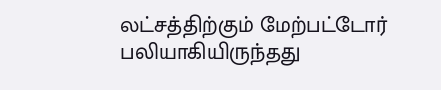லட்சத்திற்கும் மேற்பட்டோர் பலியாகியிருந்தது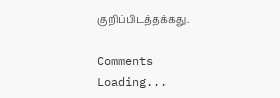குறிப்பிடத்தக்கது.

Comments
Loading...